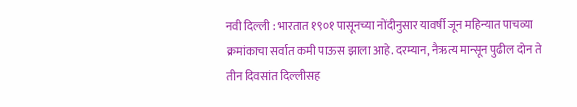नवी दिल्ली : भारतात १९०१ पासूनच्या नोंदीनुसार यावर्षी जून महिन्यात पाचव्या क्रमांकाचा सर्वात कमी पाऊस झाला आहे. दरम्यान, नैऋत्य मान्सून पुढील दोन ते तीन दिवसांत दिल्लीसह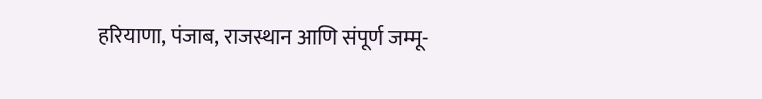हरियाणा, पंजाब, राजस्थान आणि संपूर्ण जम्मू-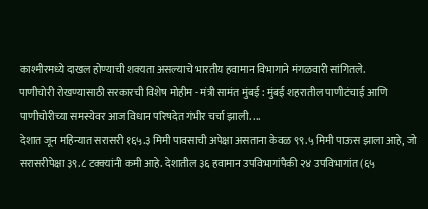काश्मीरमध्ये दाखल होण्याची शक्यता असल्याचे भारतीय हवामान विभागाने मंगळवारी सांगितले.
पाणीचोरी रोखण्यासाठी सरकारची विशेष मोहीम - मंत्री सामंत मुंबई : मुंबई शहरातील पाणीटंचाई आणि पाणीचोरीच्या समस्येवर आज विधान परिषदेत गंभीर चर्चा झाली. ...
देशात जून महिन्यात सरासरी १६५.३ मिमी पावसाची अपेक्षा असताना केवळ ९९.५ मिमी पाऊस झाला आहे, जो सरासरीपेक्षा ३९.८ टक्क्यांनी कमी आहे. देशातील ३६ हवामान उपविभागांपैकी २४ उपविभागांत (६५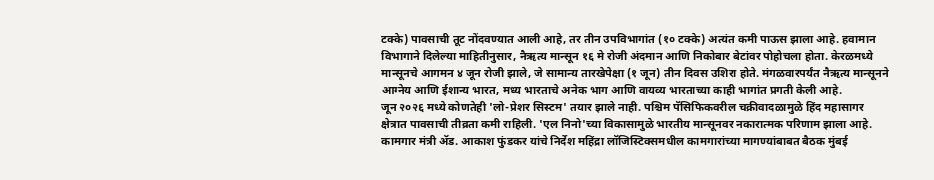टक्के) पावसाची तूट नोंदवण्यात आली आहे, तर तीन उपविभागांत (१० टक्के) अत्यंत कमी पाऊस झाला आहे. हवामान विभागाने दिलेल्या माहितीनुसार, नैऋत्य मान्सून १६ मे रोजी अंदमान आणि निकोबार बेटांवर पोहोचला होता. केरळमध्ये मान्सूनचे आगमन ४ जून रोजी झाले, जे सामान्य तारखेपेक्षा (१ जून) तीन दिवस उशिरा होते. मंगळवारपर्यंत नैऋत्य मान्सूनने आग्नेय आणि ईशान्य भारत, मध्य भारताचे अनेक भाग आणि वायव्य भारताच्या काही भागांत प्रगती केली आहे.
जून २०२६ मध्ये कोणतेही 'लो-प्रेशर सिस्टम' तयार झाले नाही. पश्चिम पॅसिफिकवरील चक्रीवादळामुळे हिंद महासागर क्षेत्रात पावसाची तीव्रता कमी राहिली. 'एल निनो'च्या विकासामुळे भारतीय मान्सूनवर नकारात्मक परिणाम झाला आहे.
कामगार मंत्री ॲड. आकाश फुंडकर यांचे निर्देश महिंद्रा लॉजिस्टिक्समधील कामगारांच्या मागण्यांबाबत बैठक मुंबई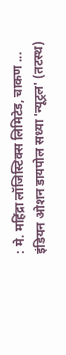: मे. महिंद्रा लॉजिस्टिक्स लिमिटेड, चाकण ...
इंडियन ओशन डायपोल सध्या 'न्यूट्रल' (तटस्थ)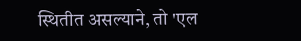स्थितीत असल्याने, तो 'एल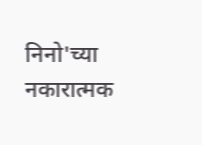निनो'च्या नकारात्मक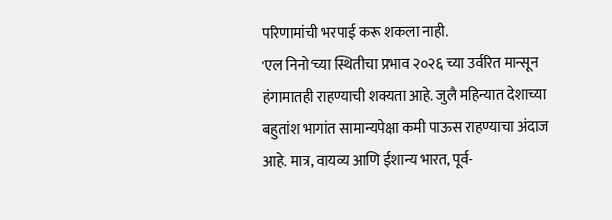परिणामांची भरपाई करू शकला नाही.
'एल निनो'च्या स्थितीचा प्रभाव २०२६ च्या उर्वरित मान्सून हंगामातही राहण्याची शक्यता आहे. जुलै महिन्यात देशाच्या बहुतांश भागांत सामान्यपेक्षा कमी पाऊस राहण्याचा अंदाज आहे. मात्र, वायव्य आणि ईशान्य भारत, पूर्व-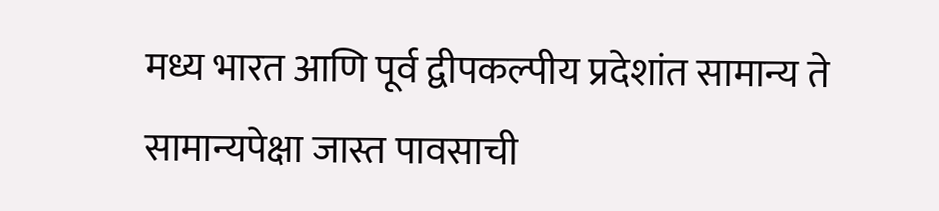मध्य भारत आणि पूर्व द्वीपकल्पीय प्रदेशांत सामान्य ते सामान्यपेक्षा जास्त पावसाची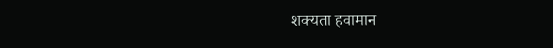शक्यता हवामान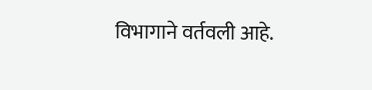विभागाने वर्तवली आहे.